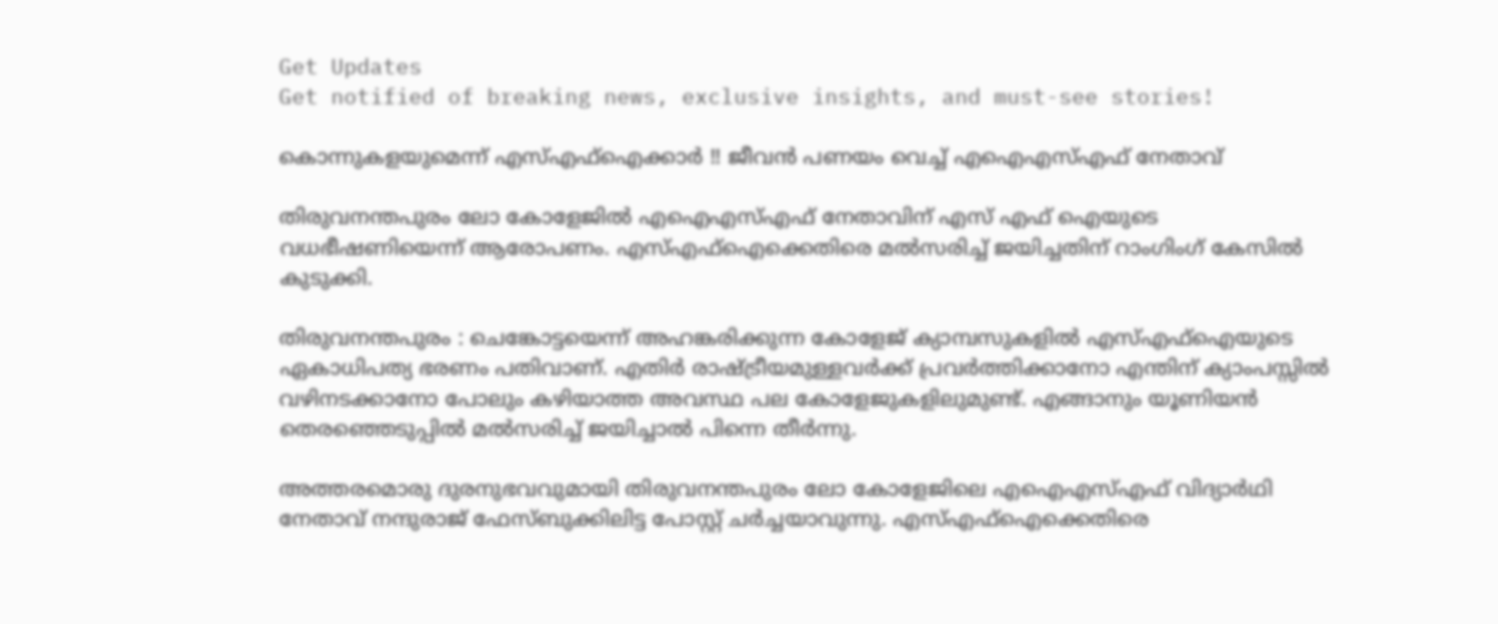Get Updates
Get notified of breaking news, exclusive insights, and must-see stories!

കൊന്നുകളയുമെന്ന് എസ്എഫ്ഐക്കാര്‍ !! ജീവന്‍ പണയം വെച്ച് എഐഎസ്എഫ് നേതാവ്

തിരുവനന്തപുരം ലോ കോളേജില്‍ എഐഎസ്എഫ് നേതാവിന് എസ് എഫ് ഐയുടെ വധഭീഷണിയെന്ന് ആരോപണം. എസ്എഫ്ഐക്കെതിരെ മല്‍സരിച്ച് ജയിച്ചതിന് റാംഗിംഗ് കേസില്‍ കുടുക്കി.

തിരുവനന്തപുരം : ചെങ്കോട്ടയെന്ന് അഹങ്കരിക്കുന്ന കോളേജ് ക്യാമ്പസുകളില്‍ എസ്എഫ്ഐയുടെ ഏകാധിപത്യ ഭരണം പതിവാണ്. എതിര്‍ രാഷ്ട്രീയമുള്ളവര്‍ക്ക് പ്രവര്‍ത്തിക്കാനോ എന്തിന് ക്യാംപസ്സില്‍ വഴിനടക്കാനോ പോലും കഴിയാത്ത അവസ്ഥ പല കോളേജുകളിലുമുണ്ട്. എങ്ങാനും യൂണിയന്‍ തെരഞ്ഞെടുപ്പില്‍ മല്‍സരിച്ച് ജയിച്ചാല്‍ പിന്നെ തീര്‍ന്നു.

അത്തരമൊരു ദുരനുഭവവുമായി തിരുവനന്തപുരം ലോ കോളേജിലെ എഐഎസ്എഫ് വിദ്യാര്‍ഥി നേതാവ് നന്ദുരാജ് ഫേസ്ബുക്കിലിട്ട പോസ്റ്റ് ചര്‍ച്ചയാവുന്നു. എസ്എഫ്ഐക്കെതിരെ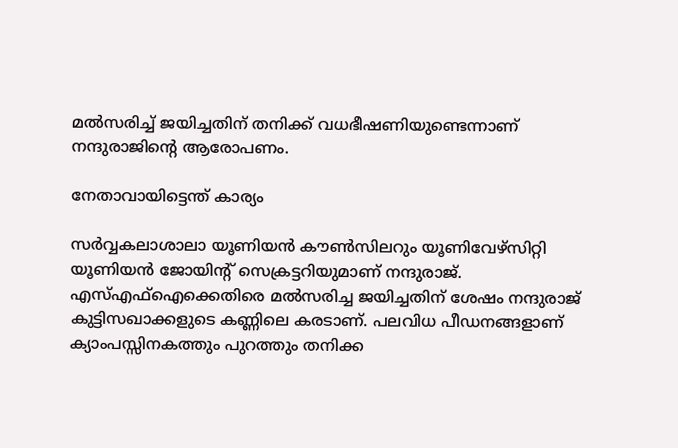മല്‍സരിച്ച് ജയിച്ചതിന് തനിക്ക് വധഭീഷണിയുണ്ടെന്നാണ് നന്ദുരാജിന്റെ ആരോപണം.

നേതാവായിട്ടെന്ത് കാര്യം

സര്‍വ്വകലാശാലാ യൂണിയന്‍ കൗണ്‍സിലറും യൂണിവേഴ്‌സിറ്റി യൂണിയന്‍ ജോയിന്റ് സെക്രട്ടറിയുമാണ് നന്ദുരാജ്. എസ്എഫ്ഐക്കെതിരെ മല്‍സരിച്ച ജയിച്ചതിന് ശേഷം നന്ദുരാജ് കുട്ടിസഖാക്കളുടെ കണ്ണിലെ കരടാണ്. പലവിധ പീഡനങ്ങളാണ് ക്യാംപസ്സിനകത്തും പുറത്തും തനിക്ക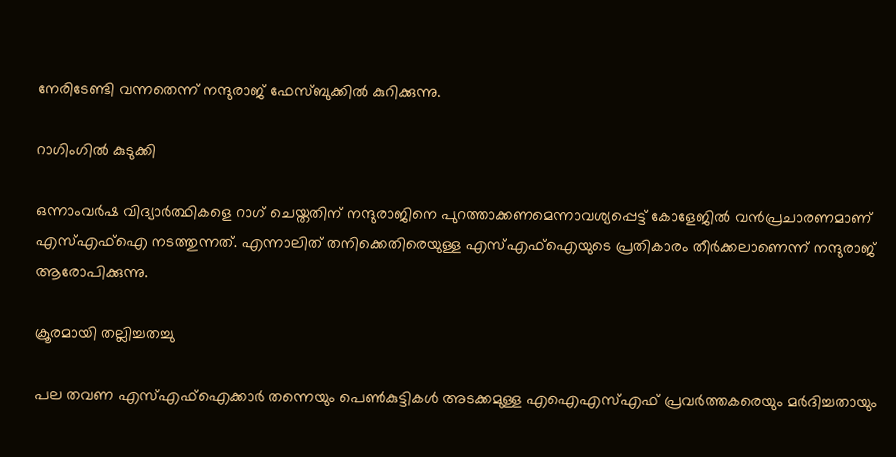നേരിടേണ്ടി വന്നതെന്ന് നന്ദുരാജ് ഫേസ്ബുക്കില്‍ കുറിക്കുന്നു.

റാഗിംഗില്‍ കുടുക്കി

ഒന്നാംവര്‍ഷ വിദ്യാര്‍ത്ഥികളെ റാഗ് ചെയ്തതിന് നന്ദുരാജിനെ പുറത്താക്കണമെന്നാവശ്യപ്പെട്ട് കോളേജില്‍ വന്‍പ്രചാരണമാണ് എസ്എഫ്ഐ നടത്തുന്നത്. എന്നാലിത് തനിക്കെതിരെയുള്ള എസ്എഫ്ഐയുടെ പ്രതികാരം തീര്‍ക്കലാണെന്ന് നന്ദുരാജ് ആരോപിക്കുന്നു.

ക്രൂരമായി തല്ലിച്ചതച്ചു

പല തവണ എസ്എഫ്ഐക്കാര്‍ തന്നെയും പെണ്‍കുട്ടികള്‍ അടക്കമുള്ള എഐഎസ്എഫ് പ്രവര്‍ത്തകരെയും മര്‍ദിച്ചതായും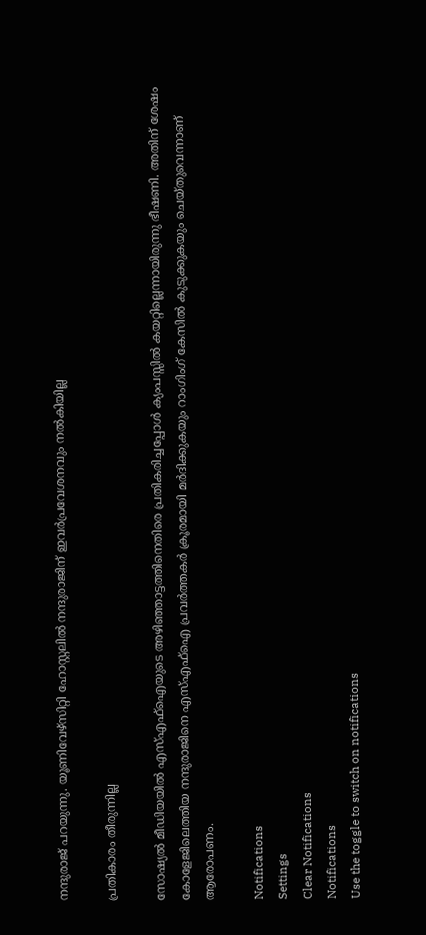നന്ദുരാജ് പറയുന്നു. യൂണിവേഴ്‌സിറ്റി ഹോസ്റ്റലില്‍ നന്ദുരാജിന് ഇവര്‍പ്രവേശനവും നല്‍കിയില്ല

പ്രതികാരം തീരുന്നില്ല

സോഷ്യല്‍ മീഡിയയില്‍ എസ്എഫ്ഐയുടെ അഴിഞ്ഞാട്ടത്തിനെതിരെ പ്രതികരിച്ചപ്പോള്‍ ക്യംപസ്സില്‍ കയറ്റില്ലെന്നായിരുന്നു ഭീഷണി. അതിന് ശേഷം കോളേജിലെത്തിയ നന്ദുരാജിനെ എസ്എഫ്ഐ പ്രവര്‍ത്തകര്‍ ക്രൂരമായി മര്‍ദിക്കുകയും റാംഗിംഗ് കേസില്‍ കുടുക്കുകയും ചെയ്തുവെന്നാണ് ആരോപണം.

Notifications
Settings
Clear Notifications
Notifications
Use the toggle to switch on notifications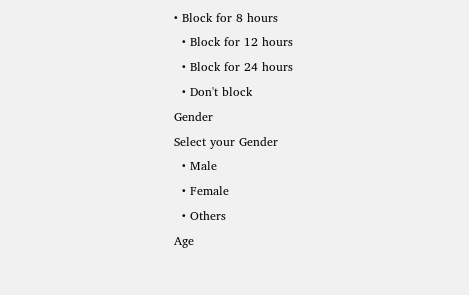• Block for 8 hours
  • Block for 12 hours
  • Block for 24 hours
  • Don't block
Gender
Select your Gender
  • Male
  • Female
  • Others
Age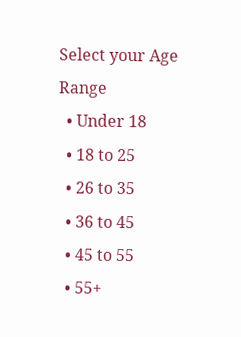Select your Age Range
  • Under 18
  • 18 to 25
  • 26 to 35
  • 36 to 45
  • 45 to 55
  • 55+